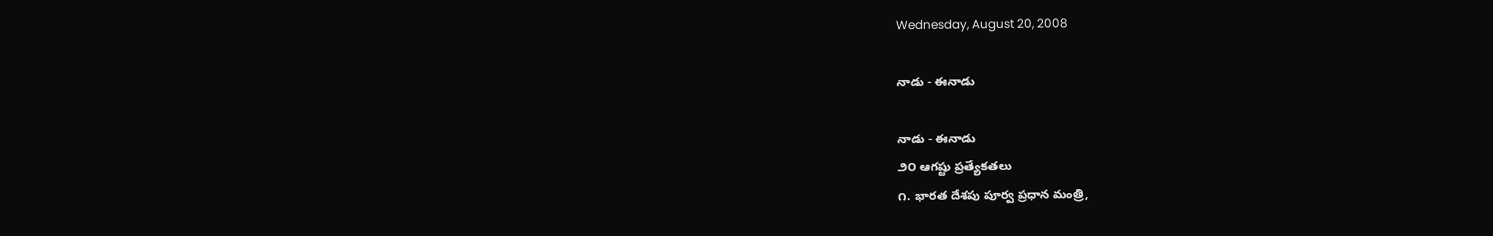Wednesday, August 20, 2008

నాడు - ఈనాడు

నాడు - ఈనాడు
౨౦ ఆగష్టు ప్రత్యేకతలు
౧. భారత దేశపు పూర్వ ప్రధాన మంత్రి,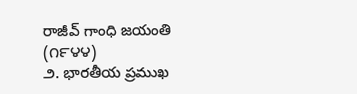రాజీవ్ గాంధి జయంతి (౧౯౪౪)
౨. భారతీయ ప్రముఖ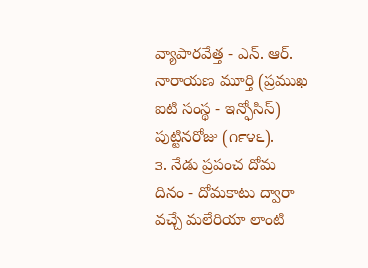వ్యాపారవేత్త - ఎన్. ఆర్. నారాయణ మూర్తి (ప్రముఖ ఐటి సంస్థ - ఇన్ఫోసిస్) పుట్టినరోజు (౧౯౪౬).
౩. నేడు ప్రపంచ దోమ దినం - దోమకాటు ద్వారా వచ్చే మలేరియా లాంటి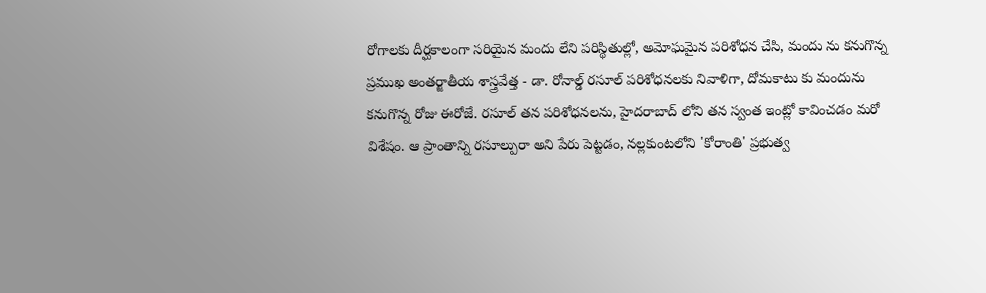రోగాలకు దీర్ఘకాలంగా సరియైన మందు లేని పరిస్థితుల్లో, అమోఘమైన పరిశోధన చేసి, మందు ను కనుగొన్న ప్రముఖ అంతర్జాతీయ శాస్త్రవేత్త - డా. రోనాల్డ్ రసూల్ పరిశోధనలకు నివాళిగా, దోమకాటు కు మందును కనుగొన్న రోజు ఈరోజే. రసూల్ తన పరిశోధనలను, హైదరాబాద్ లోని తన స్వంత ఇంట్లో కావించడం మరో విశేషం. ఆ ప్రాంతాన్ని రసూల్పురా అని పేరు పెట్టడం, నల్లకుంటలోని 'కోరాంతి' ప్రభుత్వ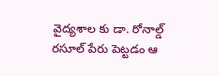వైద్యశాల కు డా. రోనాల్డ్ రసూల్ పేరు పెట్టడం ఆ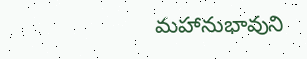మహానుభావుని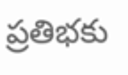ప్రతిభకు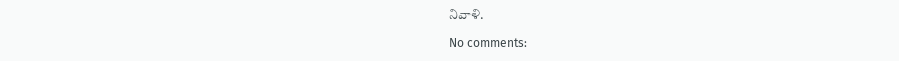నివాళి.

No comments: